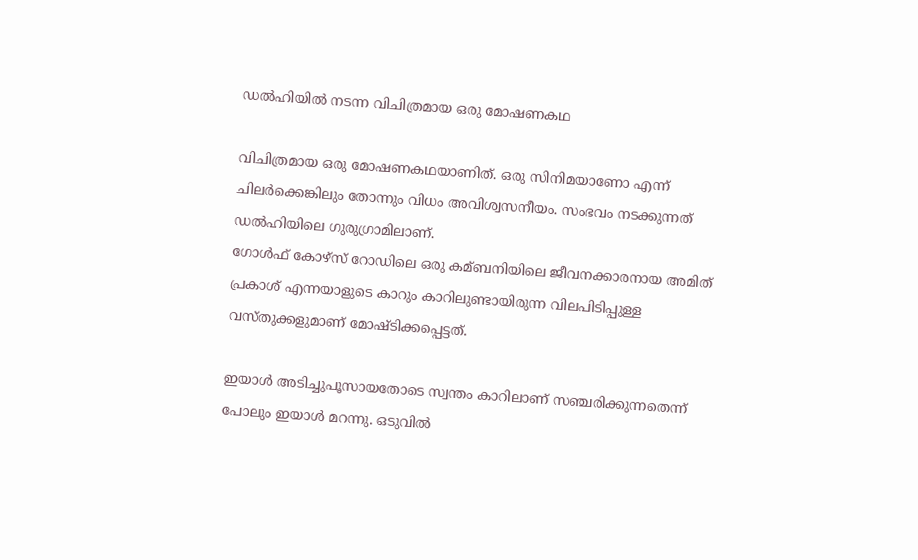ഡൽഹിയിൽ നടന്ന വിചിത്രമായ ഒരു മോഷണകഥ

വിചിത്രമായ ഒരു മോഷണകഥയാണിത്. ഒരു സിനിമയാണോ എന്ന് ചിലര്‍ക്കെങ്കിലും തോന്നും വിധം അവിശ്വസനീയം. സംഭവം നടക്കുന്നത് ഡല്‍ഹിയിലെ ഗുരുഗ്രാമിലാണ്.
ഗോള്‍ഫ് കോഴ്സ് റോഡിലെ ഒരു കമ്ബനിയിലെ ജീവനക്കാരനായ അമിത് പ്രകാശ് എന്നയാളുടെ കാറും കാറിലുണ്ടായിരുന്ന വിലപിടിപ്പുള്ള വസ്തുക്കളുമാണ് മോഷ്ടിക്കപ്പെട്ടത്.

ഇയാള്‍ അടിച്ചുപൂസായതോടെ സ്വന്തം കാറിലാണ് സഞ്ചരിക്കുന്നതെന്ന് പോലും ഇയാള്‍ മറന്നു. ഒടുവില്‍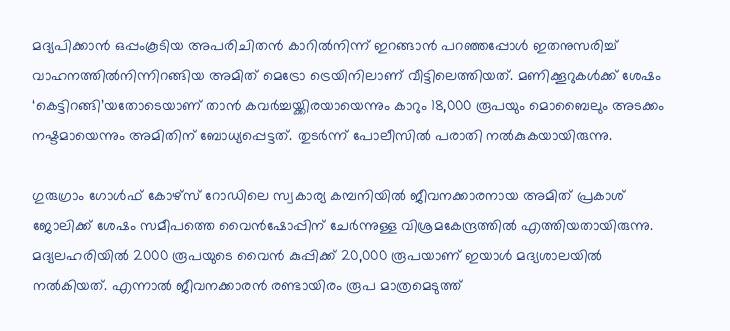മദ്യപിക്കാന്‍ ഒപ്പംകൂടിയ അപരിചിതന്‍ കാറില്‍നിന്ന് ഇറങ്ങാന്‍ പറഞ്ഞപ്പോള്‍ ഇതനുസരിച്ച് വാഹനത്തില്‍നിന്നിറങ്ങിയ അമിത് മെട്രോ ട്രെയിനിലാണ് വീട്ടിലെത്തിയത്. മണിക്കൂറുകള്‍ക്ക് ശേഷം ‘കെട്ടിറങ്ങി’യതോടെയാണ് താന്‍ കവര്‍ച്ചയ്ക്കിരയായെന്നും കാറും 18,000 രൂപയും മൊബൈലും അടക്കം നഷ്ടമായെന്നും അമിതിന് ബോധ്യപ്പെട്ടത്. തുടര്‍ന്ന് പോലീസില്‍ പരാതി നല്‍കുകയായിരുന്നു.

ഗുരുഗ്രാം ഗോള്‍ഫ് കോഴ്‌സ് റോഡിലെ സ്വകാര്യ കമ്പനിയില്‍ ജീവനക്കാരനായ അമിത് പ്രകാശ് ജോലിക്ക് ശേഷം സമീപത്തെ വൈന്‍ഷോപ്പിന് ചേര്‍ന്നുള്ള വിശ്രമകേന്ദ്രത്തില്‍ എത്തിയതായിരുന്നു. മദ്യലഹരിയില്‍ 2000 രൂപയുടെ വൈന്‍ കുപ്പിക്ക് 20,000 രൂപയാണ് ഇയാള്‍ മദ്യശാലയില്‍ നല്‍കിയത്. എന്നാല്‍ ജീവനക്കാരന്‍ രണ്ടായിരം രൂപ മാത്രമെടുത്ത്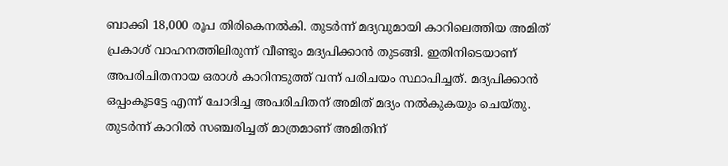ബാക്കി 18,000 രൂപ തിരികെനല്‍കി. തുടര്‍ന്ന് മദ്യവുമായി കാറിലെത്തിയ അമിത് പ്രകാശ് വാഹനത്തിലിരുന്ന് വീണ്ടും മദ്യപിക്കാന്‍ തുടങ്ങി. ഇതിനിടെയാണ് അപരിചിതനായ ഒരാള്‍ കാറിനടുത്ത് വന്ന് പരിചയം സ്ഥാപിച്ചത്. മദ്യപിക്കാന്‍ ഒപ്പംകൂടട്ടേ എന്ന് ചോദിച്ച അപരിചിതന് അമിത് മദ്യം നല്‍കുകയും ചെയ്തു. തുടര്‍ന്ന് കാറില്‍ സഞ്ചരിച്ചത് മാത്രമാണ് അമിതിന്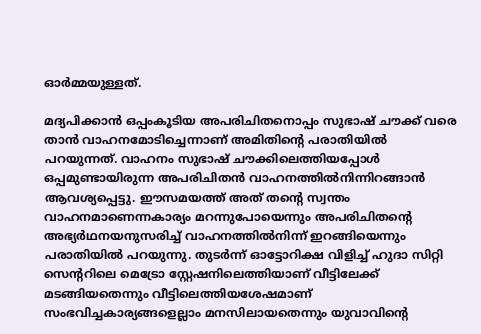ഓര്‍മ്മയുള്ളത്.

മദ്യപിക്കാന്‍ ഒപ്പംകൂടിയ അപരിചിതനൊപ്പം സുഭാഷ് ചൗക്ക് വരെ താന്‍ വാഹനമോടിച്ചെന്നാണ് അമിതിന്റെ പരാതിയില്‍ പറയുന്നത്. വാഹനം സുഭാഷ് ചൗക്കിലെത്തിയപ്പോള്‍ ഒപ്പമുണ്ടായിരുന്ന അപരിചിതന്‍ വാഹനത്തില്‍നിന്നിറങ്ങാന്‍ ആവശ്യപ്പെട്ടു. ഈസമയത്ത് അത് തന്റെ സ്വന്തം വാഹനമാണെന്നകാര്യം മറന്നുപോയെന്നും അപരിചിതന്റെ അഭ്യര്‍ഥനയനുസരിച്ച് വാഹനത്തില്‍നിന്ന് ഇറങ്ങിയെന്നും പരാതിയില്‍ പറയുന്നു. തുടര്‍ന്ന് ഓട്ടോറിക്ഷ വിളിച്ച് ഹുദാ സിറ്റി സെന്ററിലെ മെട്രോ സ്റ്റേഷനിലെത്തിയാണ് വീട്ടിലേക്ക് മടങ്ങിയതെന്നും വീട്ടിലെത്തിയശേഷമാണ് സംഭവിച്ചകാര്യങ്ങളെല്ലാം മനസിലായതെന്നും യുവാവിന്റെ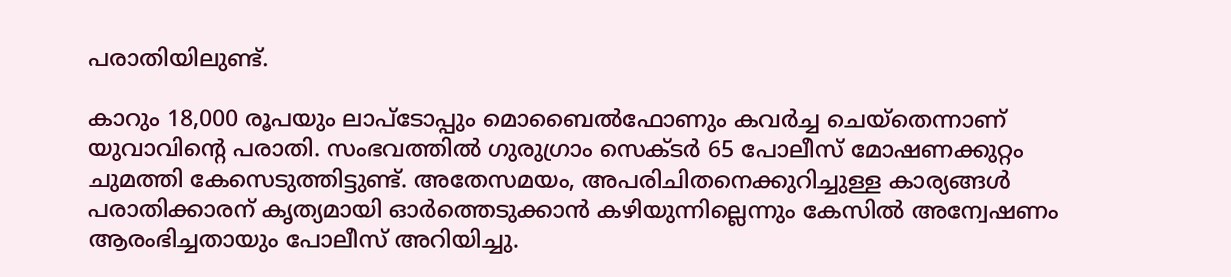പരാതിയിലുണ്ട്.

കാറും 18,000 രൂപയും ലാപ്‌ടോപ്പും മൊബൈല്‍ഫോണും കവര്‍ച്ച ചെയ്‌തെന്നാണ് യുവാവിന്റെ പരാതി. സംഭവത്തില്‍ ഗുരുഗ്രാം സെക്ടര്‍ 65 പോലീസ് മോഷണക്കുറ്റം ചുമത്തി കേസെടുത്തിട്ടുണ്ട്. അതേസമയം, അപരിചിതനെക്കുറിച്ചുള്ള കാര്യങ്ങള്‍ പരാതിക്കാരന് കൃത്യമായി ഓര്‍ത്തെടുക്കാന്‍ കഴിയുന്നില്ലെന്നും കേസില്‍ അന്വേഷണം ആരംഭിച്ചതായും പോലീസ് അറിയിച്ചു.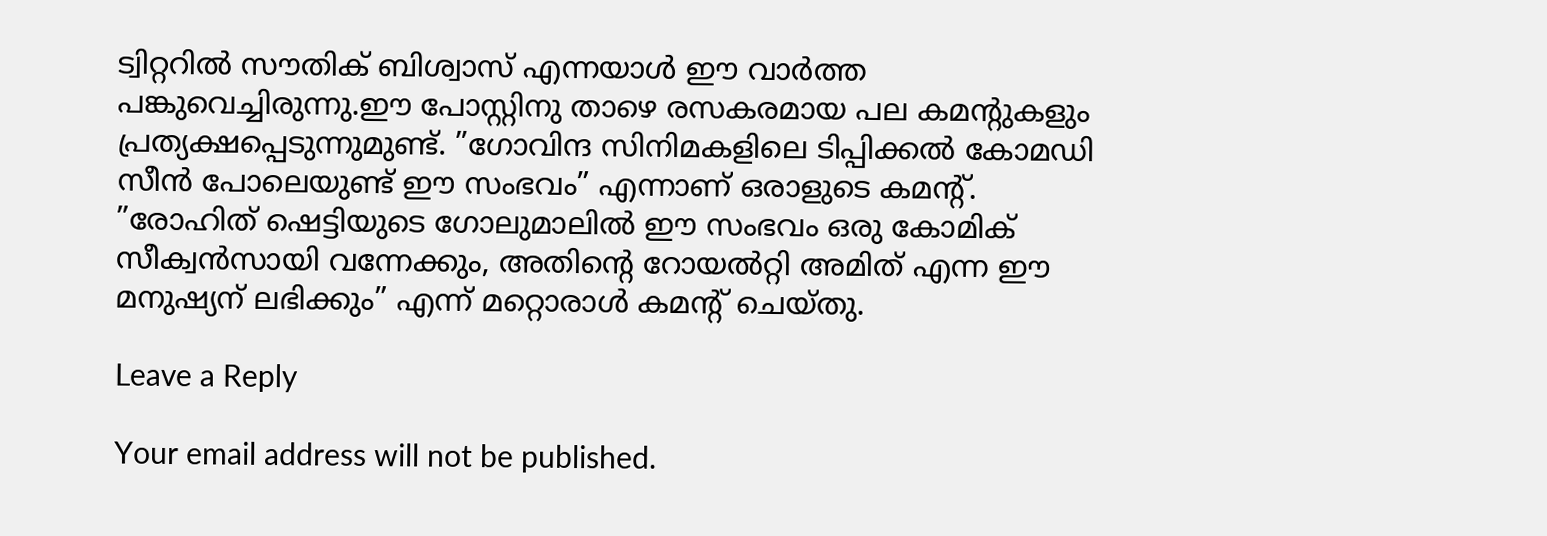ട്വിറ്ററില്‍ സൗതിക് ബിശ്വാസ് എന്നയാള്‍ ഈ വാര്‍ത്ത പങ്കുവെച്ചിരുന്നു.ഈ പോസ്റ്റിനു താഴെ രസകരമായ പല കമന്റുകളും പ്രത്യക്ഷപ്പെടുന്നുമുണ്ട്. ”ഗോവിന്ദ സിനിമകളിലെ ടിപ്പിക്കല്‍ കോമഡി സീന്‍ പോലെയുണ്ട് ഈ സംഭവം” എന്നാണ് ഒരാളുടെ കമന്റ്. ”രോഹിത് ഷെട്ടിയുടെ ഗോലുമാലില്‍ ഈ സംഭവം ഒരു കോമിക് സീക്വന്‍സായി വന്നേക്കും, അതിന്റെ റോയല്‍റ്റി അമിത് എന്ന ഈ മനുഷ്യന് ലഭിക്കും” എന്ന് മറ്റൊരാള്‍ കമന്റ് ചെയ്തു.

Leave a Reply

Your email address will not be published.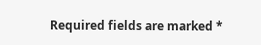Required fields are marked *